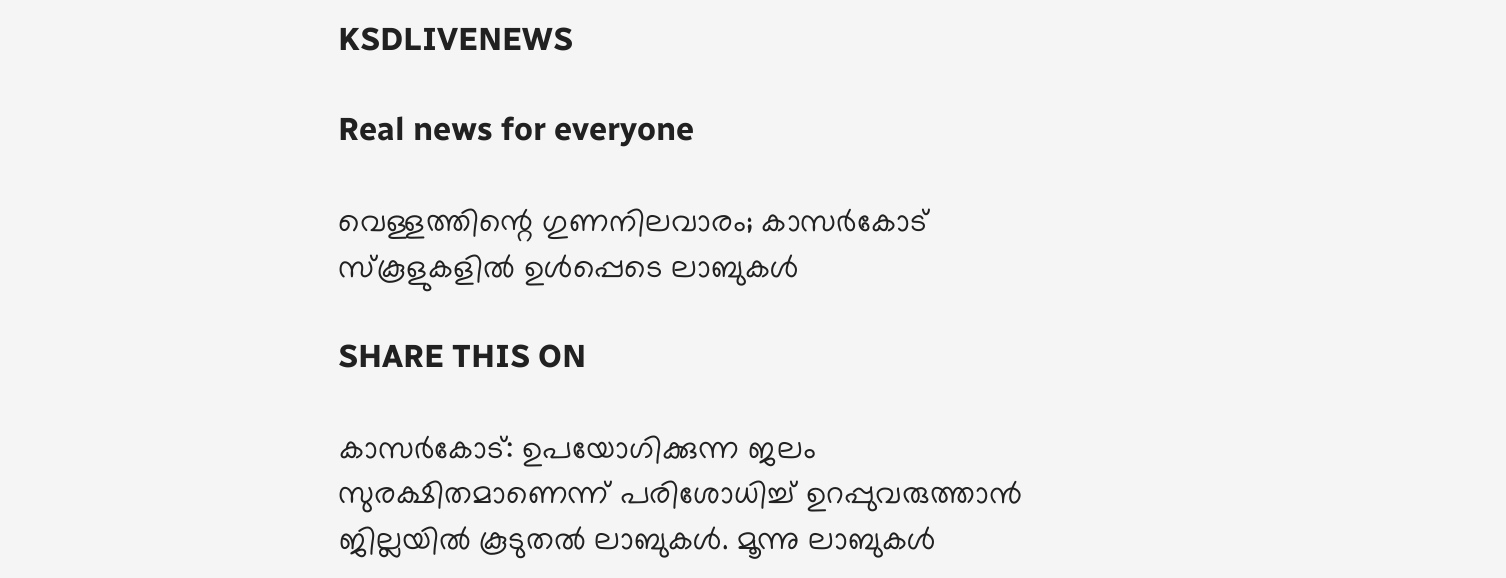KSDLIVENEWS

Real news for everyone

വെള്ളത്തിന്റെ ഗുണനിലവാരം; കാസർകോട് സ്കൂളുകളിൽ ഉൾപ്പെടെ ലാബുകൾ

SHARE THIS ON

കാസർകോട്: ഉപയോഗിക്കുന്ന ജലം സുരക്ഷിതമാണെന്ന് പരിശോധിച്ച് ഉറപ്പുവരുത്താന്‍ ജില്ലയിൽ കൂടുതൽ ലാബുകൾ. മൂന്നു ലാബുകൾ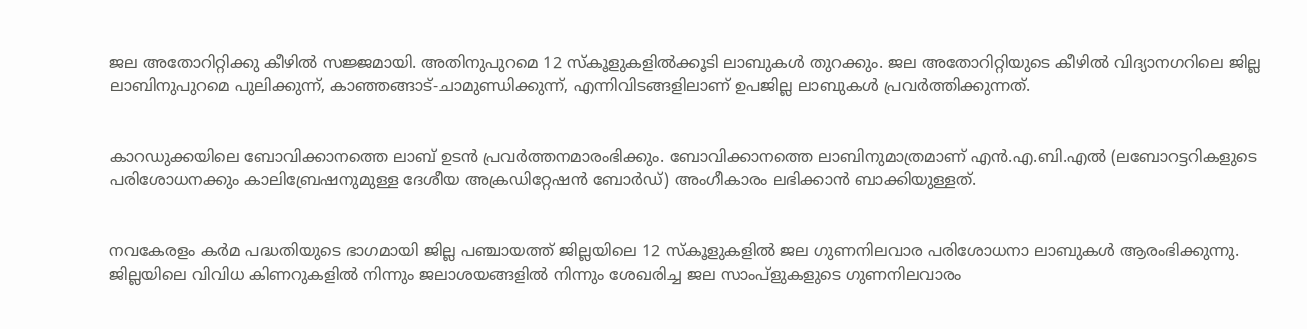ജല അതോറിറ്റിക്കു കീഴിൽ സജ്ജമായി. അതിനുപുറമെ 12 സ്കൂളുകളിൽക്കൂടി ലാബുകൾ തുറക്കും. ജല അതോറിറ്റിയുടെ കീഴില്‍ വിദ്യാനഗറിലെ ജില്ല ലാബിനുപുറമെ പുലിക്കുന്ന്, കാഞ്ഞങ്ങാട്-ചാമുണ്ഡിക്കുന്ന്, എന്നിവിടങ്ങളിലാണ് ഉപജില്ല ലാബുകള്‍ പ്രവര്‍ത്തിക്കുന്നത്.


കാറഡുക്കയിലെ ബോവിക്കാനത്തെ ലാബ് ഉടന്‍ പ്രവര്‍ത്തനമാരംഭിക്കും. ബോവിക്കാനത്തെ ലാബിനുമാത്രമാണ് എന്‍.എ.ബി.എല്‍ (ലബോറട്ടറികളുടെ പരിശോധനക്കും കാലിബ്രേഷനുമുള്ള ദേശീയ അക്രഡിറ്റേഷന്‍ ബോര്‍ഡ്) അംഗീകാരം ലഭിക്കാന്‍ ബാക്കിയുള്ളത്.


നവകേരളം കര്‍മ പദ്ധതിയുടെ ഭാഗമായി ജില്ല പഞ്ചായത്ത് ജില്ലയിലെ 12 സ്‌കൂളുകളില്‍ ജല ഗുണനിലവാര പരിശോധനാ ലാബുകള്‍ ആരംഭിക്കുന്നു. ജില്ലയിലെ വിവിധ കിണറുകളില്‍ നിന്നും ജലാശയങ്ങളില്‍ നിന്നും ശേഖരിച്ച ജല സാംപ്ളുകളുടെ ഗുണനിലവാരം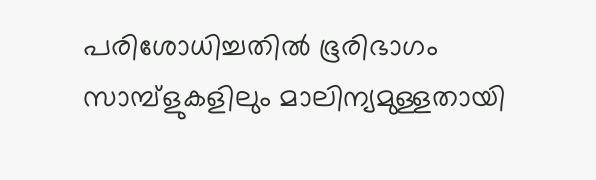പരിശോധിച്ചതില്‍ ഭൂരിഭാഗം സാമ്പ്ളുകളിലും മാലിന്യമുള്ളതായി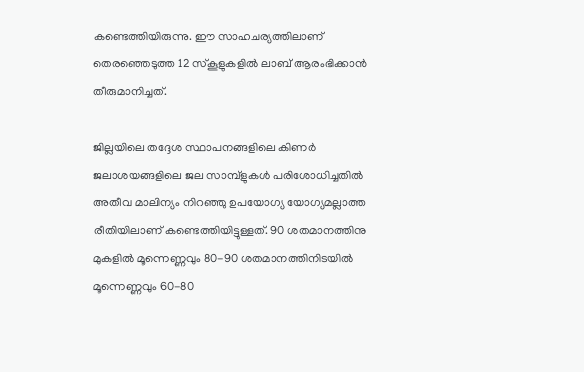കണ്ടെത്തിയിരുന്നു. ഈ സാഹചര്യത്തിലാണ് തെരഞ്ഞെടുത്ത 12 സ്‌കൂളുകളില്‍ ലാബ് ആരംഭിക്കാന്‍ തീരുമാനിച്ചത്.

ജില്ലയിലെ തദ്ദേശ സ്ഥാപനങ്ങളിലെ കിണര്‍ ജലാശയങ്ങളിലെ ജല സാമ്പ്ളുകള്‍ പരിശോധിച്ചതില്‍ അതീവ മാലിന്യം നിറഞ്ഞു ഉപയോഗ്യ യോഗ്യമല്ലാത്ത രീതിയിലാണ് കണ്ടെത്തിയിട്ടുള്ളത്. 90 ശതമാനത്തിനു മുകളില്‍ മൂന്നെണ്ണവും 80-90 ശതമാനത്തിനിടയില്‍ മൂന്നെണ്ണവും 60-80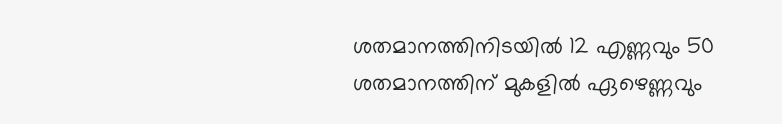ശതമാനത്തിനിടയില്‍ 12 എണ്ണവും 50 ശതമാനത്തിന് മുകളില്‍ ഏഴെണ്ണവും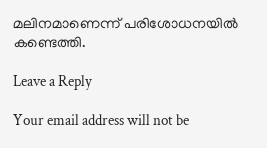മലിനമാണെന്ന് പരിശോധനയില്‍ കണ്ടെത്തി.

Leave a Reply

Your email address will not be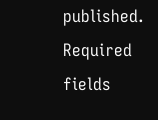published. Required fields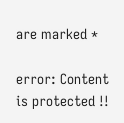are marked *

error: Content is protected !!